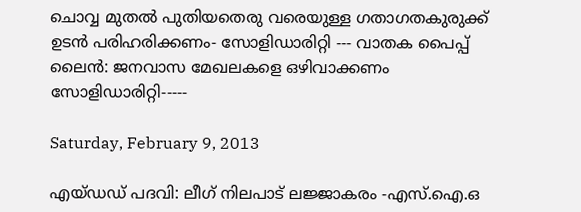ചൊവ്വ മുതല്‍ പുതിയതെരു വരെയുള്ള ഗതാഗതകുരുക്ക് ഉടന്‍ പരിഹരിക്കണം- സോളിഡാരിറ്റി --- വാതക പൈപ്പ് ലൈന്‍: ജനവാസ മേഖലകളെ ഒഴിവാക്കണം സോളിഡാരിറ്റി-----

Saturday, February 9, 2013

എയ്ഡഡ് പദവി: ലീഗ് നിലപാട് ലജ്ജാകരം -എസ്.ഐ.ഒ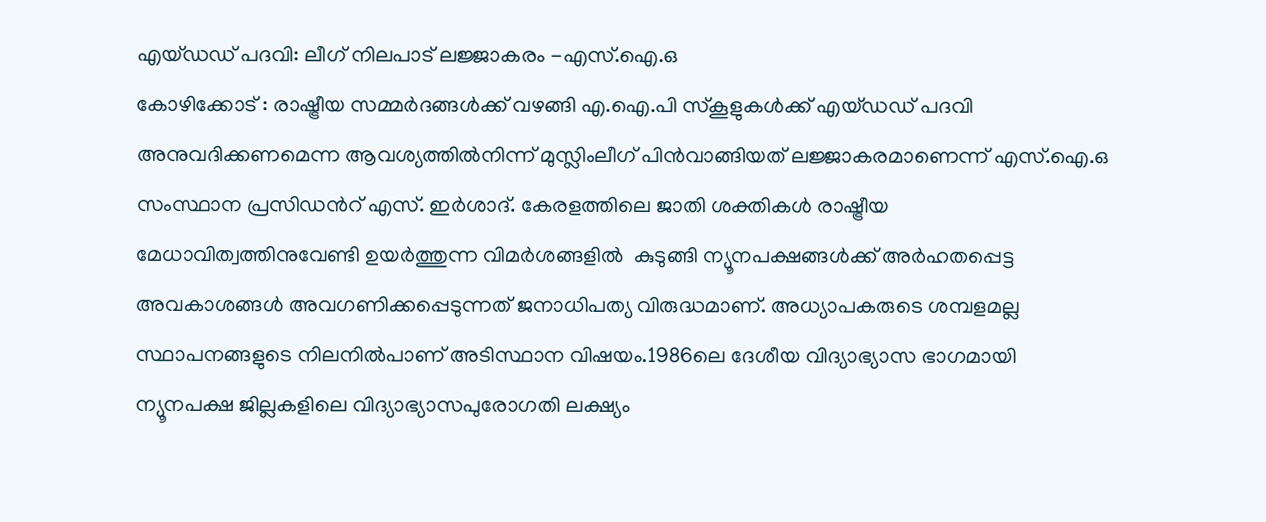എയ്ഡഡ് പദവി: ലീഗ് നിലപാട് ലജ്ജാകരം -എസ്.ഐ.ഒ
കോഴിക്കോട് : രാഷ്ട്രീയ സമ്മര്‍ദങ്ങള്‍ക്ക് വഴങ്ങി എ.ഐ.പി സ്കൂളുകള്‍ക്ക് എയ്ഡഡ് പദവി അനുവദിക്കണമെന്ന ആവശ്യത്തില്‍നിന്ന് മുസ്ലിംലീഗ് പിന്‍വാങ്ങിയത് ലജ്ജാകരമാണെന്ന് എസ്.ഐ.ഒ സംസ്ഥാന പ്രസിഡന്‍റ് എസ്. ഇര്‍ശാദ്. കേരളത്തിലെ ജാതി ശക്തികള്‍ രാഷ്ട്രീയ മേധാവിത്വത്തിനുവേണ്ടി ഉയര്‍ത്തുന്ന വിമര്‍ശങ്ങളില്‍  കുടുങ്ങി ന്യൂനപക്ഷങ്ങള്‍ക്ക് അര്‍ഹതപ്പെട്ട അവകാശങ്ങള്‍ അവഗണിക്കപ്പെടുന്നത് ജനാധിപത്യ വിരുദ്ധമാണ്. അധ്യാപകരുടെ ശമ്പളമല്ല സ്ഥാപനങ്ങളുടെ നിലനില്‍പാണ് അടിസ്ഥാന വിഷയം.1986ലെ ദേശീയ വിദ്യാഭ്യാസ ഭാഗമായി ന്യൂനപക്ഷ ജില്ലകളിലെ വിദ്യാഭ്യാസപുരോഗതി ലക്ഷ്യം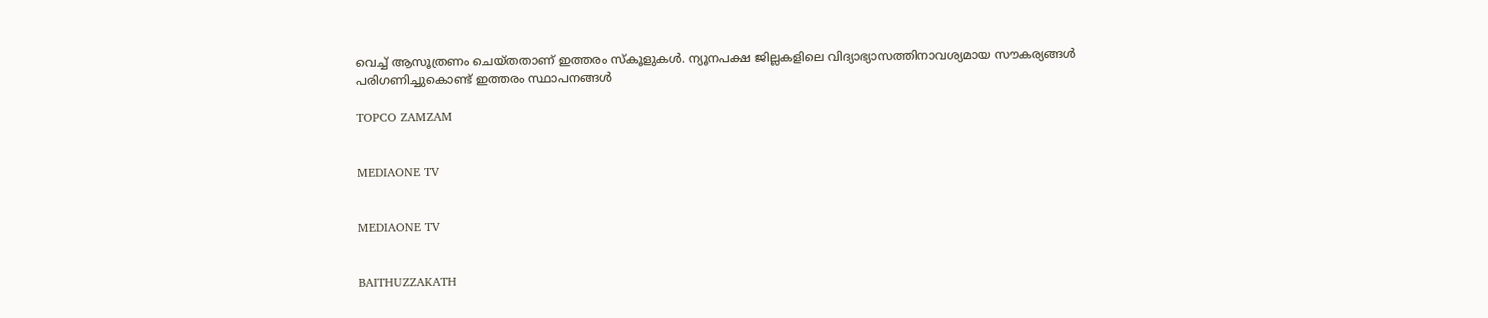വെച്ച് ആസൂത്രണം ചെയ്തതാണ് ഇത്തരം സ്കൂളുകള്‍. ന്യൂനപക്ഷ ജില്ലകളിലെ വിദ്യാഭ്യാസത്തിനാവശ്യമായ സൗകര്യങ്ങള്‍ പരിഗണിച്ചുകൊണ്ട് ഇത്തരം സ്ഥാപനങ്ങള്‍

TOPCO ZAMZAM


MEDIAONE TV


MEDIAONE TV


BAITHUZZAKATH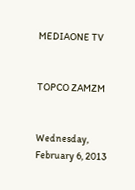MEDIAONE TV


TOPCO ZAMZM


Wednesday, February 6, 2013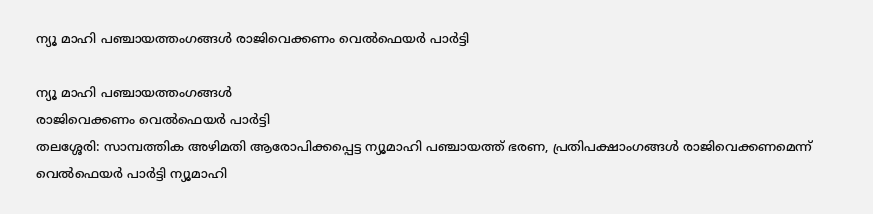ന്യൂ മാഹി പഞ്ചായത്തംഗങ്ങള്‍ രാജിവെക്കണം വെല്‍ഫെയര്‍ പാര്‍ട്ടി

ന്യൂ മാഹി പഞ്ചായത്തംഗങ്ങള്‍
രാജിവെക്കണം വെല്‍ഫെയര്‍ പാര്‍ട്ടി
തലശ്ശേരി: സാമ്പത്തിക അഴിമതി ആരോപിക്കപ്പെട്ട ന്യൂമാഹി പഞ്ചായത്ത് ഭരണ, പ്രതിപക്ഷാംഗങ്ങള്‍ രാജിവെക്കണമെന്ന് വെല്‍ഫെയര്‍ പാര്‍ട്ടി ന്യൂമാഹി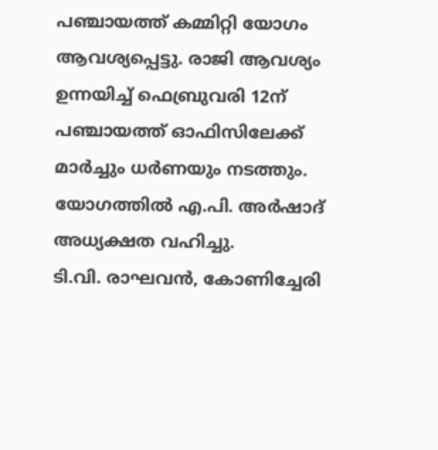പഞ്ചായത്ത് കമ്മിറ്റി യോഗം ആവശ്യപ്പെട്ടു. രാജി ആവശ്യം ഉന്നയിച്ച് ഫെബ്രുവരി 12ന് പഞ്ചായത്ത് ഓഫിസിലേക്ക് മാര്‍ച്ചും ധര്‍ണയും നടത്തും. യോഗത്തില്‍ എ.പി. അര്‍ഷാദ് അധ്യക്ഷത വഹിച്ചു.
ടി.വി. രാഘവന്‍, കോണിച്ചേരി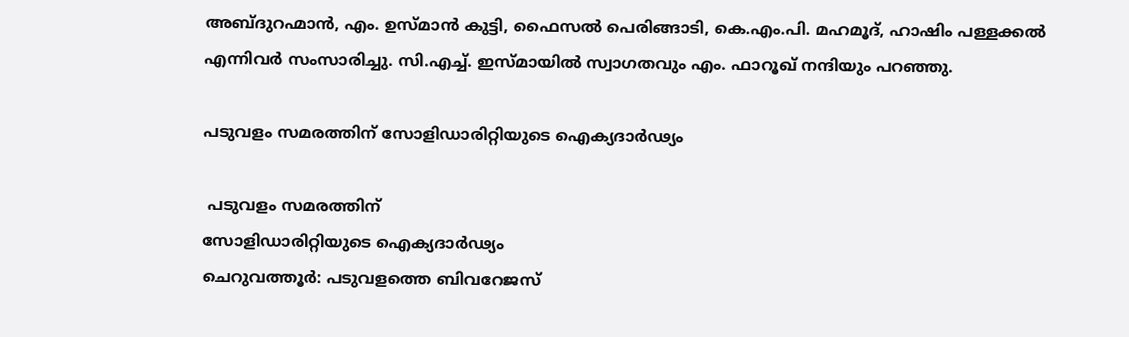അബ്ദുറഹ്മാന്‍, എം. ഉസ്മാന്‍ കുട്ടി, ഫൈസല്‍ പെരിങ്ങാടി, കെ.എം.പി. മഹമൂദ്, ഹാഷിം പള്ളക്കല്‍ എന്നിവര്‍ സംസാരിച്ചു. സി.എച്ച്. ഇസ്മായില്‍ സ്വാഗതവും എം. ഫാറൂഖ് നന്ദിയും പറഞ്ഞു.

പടുവളം സമരത്തിന് സോളിഡാരിറ്റിയുടെ ഐക്യദാര്‍ഢ്യം

 പടുവളം സമരത്തിന്
സോളിഡാരിറ്റിയുടെ ഐക്യദാര്‍ഢ്യം
ചെറുവത്തൂര്‍: പടുവളത്തെ ബിവറേജസ്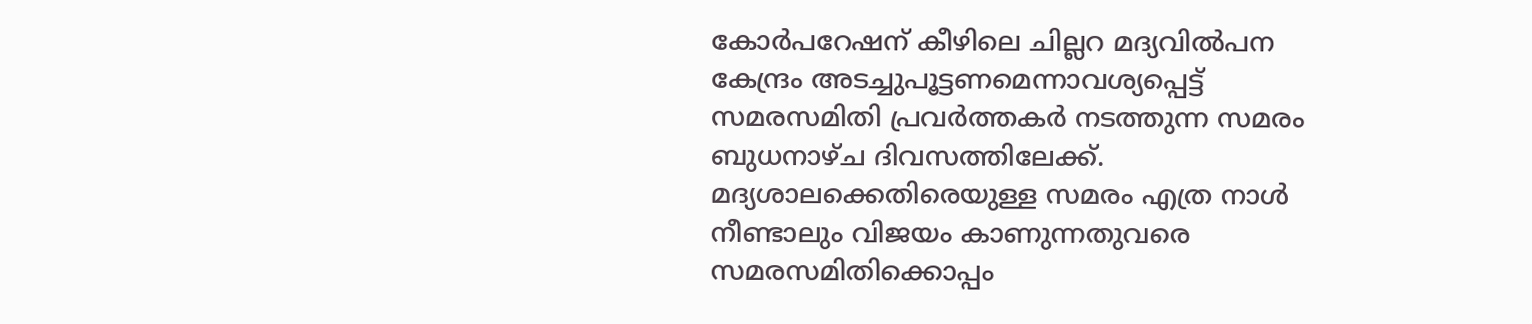കോര്‍പറേഷന് കീഴിലെ ചില്ലറ മദ്യവില്‍പന കേന്ദ്രം അടച്ചുപൂട്ടണമെന്നാവശ്യപ്പെട്ട് സമരസമിതി പ്രവര്‍ത്തകര്‍ നടത്തുന്ന സമരം ബുധനാഴ്ച ദിവസത്തിലേക്ക്. മദ്യശാലക്കെതിരെയുള്ള സമരം എത്ര നാള്‍ നീണ്ടാലും വിജയം കാണുന്നതുവരെ സമരസമിതിക്കൊപ്പം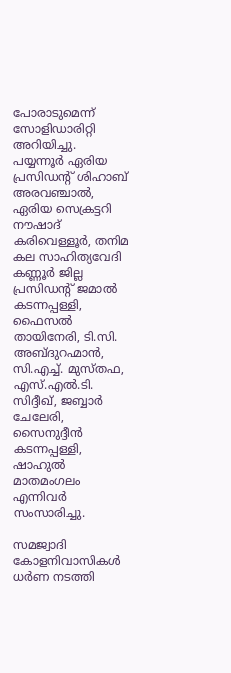പോരാടുമെന്ന് സോളിഡാരിറ്റി അറിയിച്ചു. പയ്യന്നൂര്‍ ഏരിയ പ്രസിഡന്‍റ് ശിഹാബ് അരവഞ്ചാല്‍, ഏരിയ സെക്രട്ടറി നൗഷാദ് കരിവെള്ളൂര്‍, തനിമ കല സാഹിത്യവേദി കണ്ണൂര്‍ ജില്ല പ്രസിഡന്‍റ് ജമാല്‍ കടന്നപ്പള്ളി, ഫൈസല്‍ തായിനേരി, ടി.സി. അബ്ദുറഹ്മാന്‍, സി.എച്ച്. മുസ്തഫ, എസ്.എല്‍.ടി. സിദ്ദീഖ്, ജബ്ബാര്‍ ചേലേരി, സൈനുദ്ദീന്‍ കടന്നപ്പള്ളി, ഷാഹുല്‍ മാതമംഗലം എന്നിവര്‍ സംസാരിച്ചു.

സമജ്വാദി കോളനിവാസികള്‍ ധര്‍ണ നടത്തി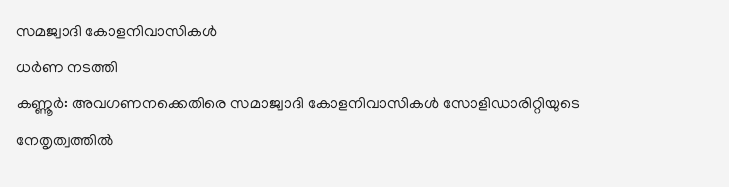സമജ്വാദി കോളനിവാസികള്‍
ധര്‍ണ നടത്തി
കണ്ണൂര്‍: അവഗണനക്കെതിരെ സമാജ്വാദി കോളനിവാസികള്‍ സോളിഡാരിറ്റിയുടെ നേതൃത്വത്തില്‍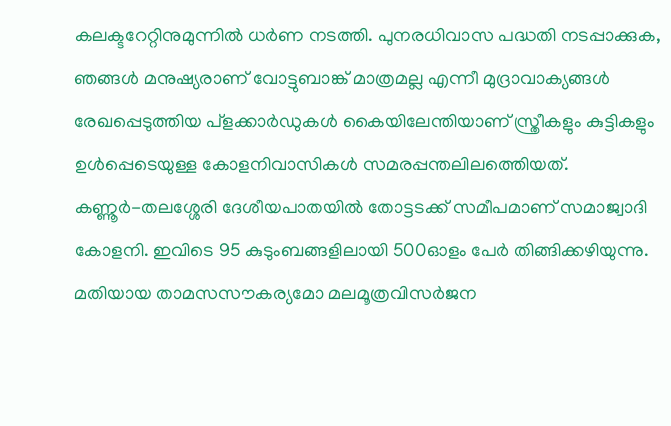കലക്ടറേറ്റിനുമുന്നില്‍ ധര്‍ണ നടത്തി. പുനരധിവാസ പദ്ധതി നടപ്പാക്കുക, ഞങ്ങള്‍ മനുഷ്യരാണ് വോട്ടുബാങ്ക് മാത്രമല്ല എന്നീ മുദ്രാവാക്യങ്ങള്‍ രേഖപ്പെടുത്തിയ പ്ളക്കാര്‍ഡുകള്‍ കൈയിലേന്തിയാണ് സ്ത്രീകളും കുട്ടികളും ഉള്‍പ്പെടെയുള്ള കോളനിവാസികള്‍ സമരപ്പന്തലിലത്തെിയത്. കണ്ണൂര്‍-തലശ്ശേരി ദേശീയപാതയില്‍ തോട്ടടക്ക് സമീപമാണ് സമാജ്വാദി കോളനി. ഇവിടെ 95 കുടുംബങ്ങളിലായി 500ഓളം പേര്‍ തിങ്ങിക്കഴിയുന്നു. മതിയായ താമസസൗകര്യമോ മലമൂത്രവിസര്‍ജന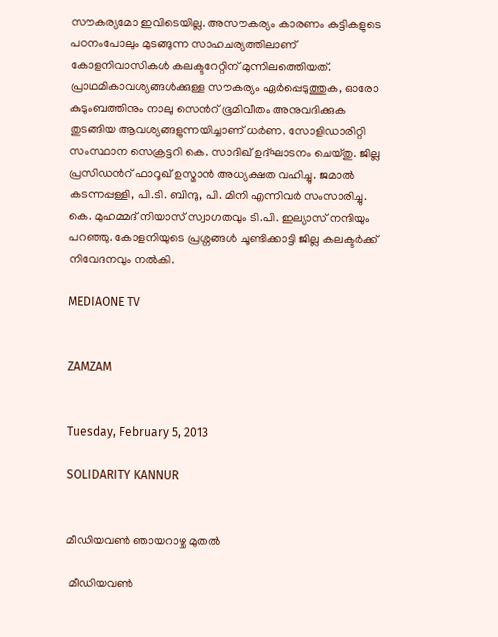സൗകര്യമോ ഇവിടെയില്ല. അസൗകര്യം കാരണം കുട്ടികളുടെ പഠനംപോലും മുടങ്ങുന്ന സാഹചര്യത്തിലാണ് കോളനിവാസികള്‍ കലക്ടറേറ്റിന് മുന്നിലത്തെിയത്. പ്രാഥമികാവശ്യങ്ങള്‍ക്കുള്ള സൗകര്യം ഏര്‍പ്പെടുത്തുക, ഓരോ കുടുംബത്തിനും നാലു സെന്‍റ് ഭൂമിവീതം അനുവദിക്കുക തുടങ്ങിയ ആവശ്യങ്ങളുന്നയിച്ചാണ് ധര്‍ണ. സോളിഡാരിറ്റി സംസ്ഥാന സെക്രട്ടറി കെ. സാദിഖ് ഉദ്ഘാടനം ചെയ്തു. ജില്ല പ്രസിഡന്‍റ് ഫാറൂഖ് ഉസ്മാന്‍ അധ്യക്ഷത വഹിച്ചു. ജമാല്‍ കടന്നപ്പള്ളി, പി.ടി. ബിന്ദു, പി. മിനി എന്നിവര്‍ സംസാരിച്ചു. കെ. മുഹമ്മദ് നിയാസ് സ്വാഗതവും ടി.പി. ഇല്യാസ് നന്ദിയും പറഞ്ഞു. കോളനിയുടെ പ്രശ്നങ്ങള്‍ ചൂണ്ടിക്കാട്ടി ജില്ല കലക്ടര്‍ക്ക് നിവേദനവും നല്‍കി.

MEDIAONE TV


ZAMZAM


Tuesday, February 5, 2013

SOLIDARITY KANNUR


മീഡിയവണ്‍ ഞായറാഴ്ച മുതല്‍

 മീഡിയവണ്‍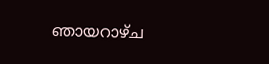ഞായറാഴ്ച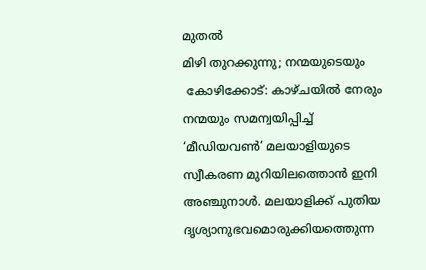മുതല്‍
മിഴി തുറക്കുന്നു; നന്മയുടെയും
 കോഴിക്കോട്: കാഴ്ചയില്‍ നേരും നന്മയും സമന്വയിപ്പിച്ച് ‘മീഡിയവണ്‍’ മലയാളിയുടെ സ്വീകരണ മുറിയിലത്തൊന്‍ ഇനി അഞ്ചുനാള്‍. മലയാളിക്ക് പുതിയ ദൃശ്യാനുഭവമൊരുക്കിയത്തെുന്ന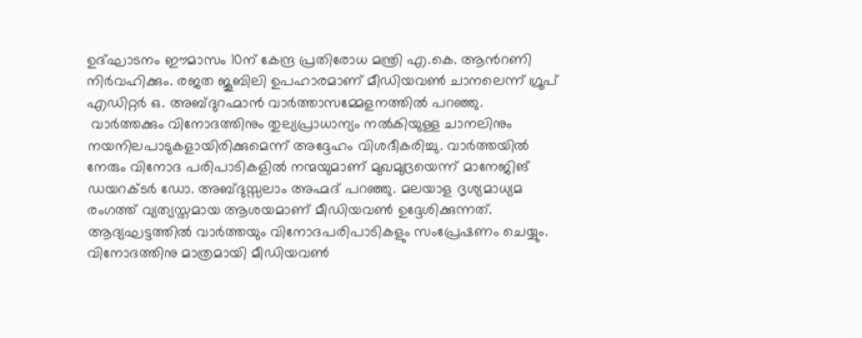ഉദ്ഘാടനം ഈമാസം 10ന് കേന്ദ്ര പ്രതിരോധ മന്ത്രി എ.കെ. ആന്‍റണി നിര്‍വഹിക്കും. രജത ജൂബിലി ഉപഹാരമാണ് മീഡിയവണ്‍ ചാനലെന്ന് ഗ്രൂപ് എഡിറ്റര്‍ ഒ. അബ്ദുറഹ്മാന്‍ വാര്‍ത്താസമ്മേളനത്തില്‍ പറഞ്ഞു.
 വാര്‍ത്തക്കും വിനോദത്തിനും തുല്യപ്രാധാന്യം നല്‍കിയുള്ള ചാനലിനും നയനിലപാടുകളായിരിക്കുമെന്ന് അദ്ദേഹം വിശദീകരിച്ചു. വാര്‍ത്തയില്‍ നേരും വിനോദ പരിപാടികളില്‍ നന്മയുമാണ് മുഖമുദ്രയെന്ന് മാനേജിങ് ഡയറക്ടര്‍ ഡോ. അബ്ദുസ്സലാം അഹ്മദ് പറഞ്ഞു. മലയാള ദൃശ്യമാധ്യമ രംഗത്ത് വ്യത്യസ്തമായ ആശയമാണ് മീഡിയവണ്‍ ഉദ്ദേശിക്കുന്നത്. ആദ്യഘട്ടത്തില്‍ വാര്‍ത്തയും വിനോദപരിപാടികളും സംപ്രേഷണം ചെയ്യും.
വിനോദത്തിനു മാത്രമായി മീഡിയവണ്‍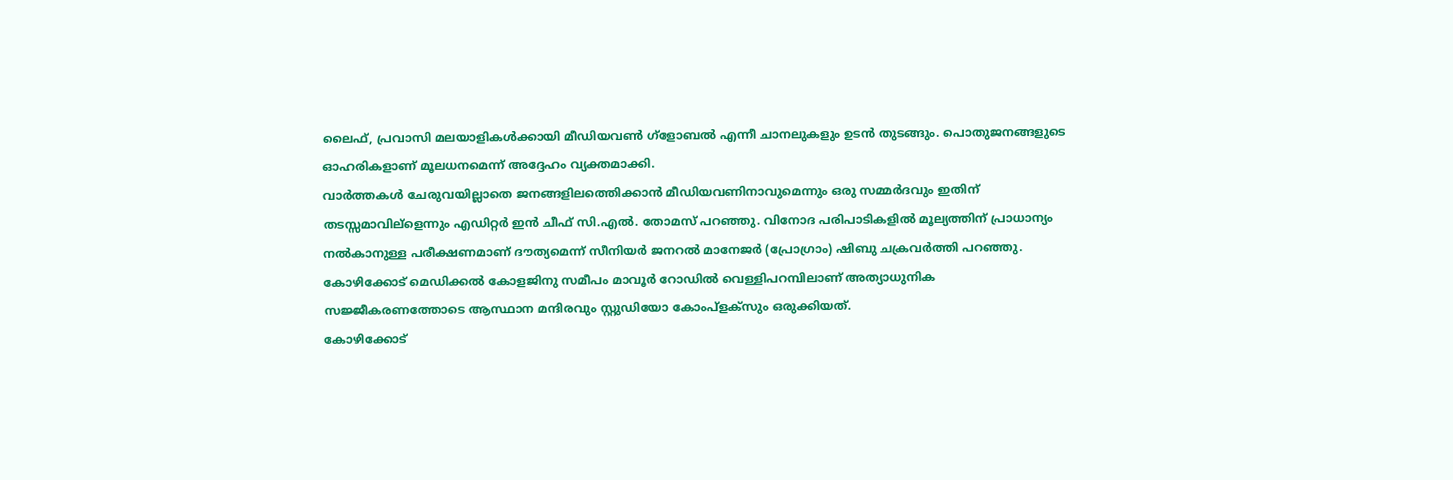ലൈഫ്, പ്രവാസി മലയാളികള്‍ക്കായി മീഡിയവണ്‍ ഗ്ളോബല്‍ എന്നീ ചാനലുകളും ഉടന്‍ തുടങ്ങും. പൊതുജനങ്ങളുടെ ഓഹരികളാണ് മൂലധനമെന്ന് അദ്ദേഹം വ്യക്തമാക്കി.
വാര്‍ത്തകള്‍ ചേരുവയില്ലാതെ ജനങ്ങളിലത്തെിക്കാന്‍ മീഡിയവണിനാവുമെന്നും ഒരു സമ്മര്‍ദവും ഇതിന് തടസ്സമാവില്ളെന്നും എഡിറ്റര്‍ ഇന്‍ ചീഫ് സി.എല്‍. തോമസ് പറഞ്ഞു. വിനോദ പരിപാടികളില്‍ മൂല്യത്തിന് പ്രാധാന്യം നല്‍കാനുള്ള പരീക്ഷണമാണ് ദൗത്യമെന്ന് സീനിയര്‍ ജനറല്‍ മാനേജര്‍ (പ്രോഗ്രാം) ഷിബു ചക്രവര്‍ത്തി പറഞ്ഞു. കോഴിക്കോട് മെഡിക്കല്‍ കോളജിനു സമീപം മാവൂര്‍ റോഡില്‍ വെള്ളിപറമ്പിലാണ് അത്യാധുനിക സജ്ജീകരണത്തോടെ ആസ്ഥാന മന്ദിരവും സ്റ്റുഡിയോ കോംപ്ളക്സും ഒരുക്കിയത്.
കോഴിക്കോട്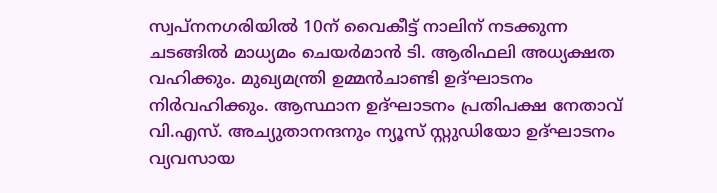സ്വപ്നനഗരിയില്‍ 10ന് വൈകീട്ട് നാലിന് നടക്കുന്ന ചടങ്ങില്‍ മാധ്യമം ചെയര്‍മാന്‍ ടി. ആരിഫലി അധ്യക്ഷത വഹിക്കും. മുഖ്യമന്ത്രി ഉമ്മന്‍ചാണ്ടി ഉദ്ഘാടനം നിര്‍വഹിക്കും. ആസ്ഥാന ഉദ്ഘാടനം പ്രതിപക്ഷ നേതാവ് വി.എസ്. അച്യുതാനന്ദനും ന്യൂസ് സ്റ്റുഡിയോ ഉദ്ഘാടനം വ്യവസായ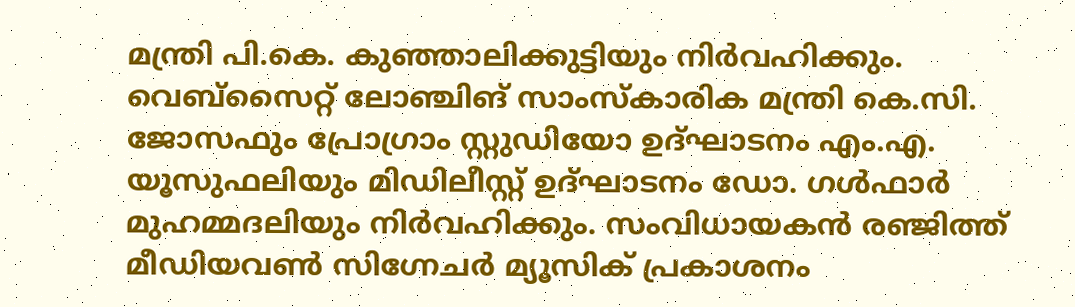മന്ത്രി പി.കെ. കുഞ്ഞാലിക്കുട്ടിയും നിര്‍വഹിക്കും.
വെബ്സൈറ്റ് ലോഞ്ചിങ് സാംസ്കാരിക മന്ത്രി കെ.സി. ജോസഫും പ്രോഗ്രാം സ്റ്റുഡിയോ ഉദ്ഘാടനം എം.എ. യൂസുഫലിയും മിഡിലീസ്റ്റ് ഉദ്ഘാടനം ഡോ. ഗള്‍ഫാര്‍ മുഹമ്മദലിയും നിര്‍വഹിക്കും. സംവിധായകന്‍ രഞ്ജിത്ത് മീഡിയവണ്‍ സിഗ്നേചര്‍ മ്യൂസിക് പ്രകാശനം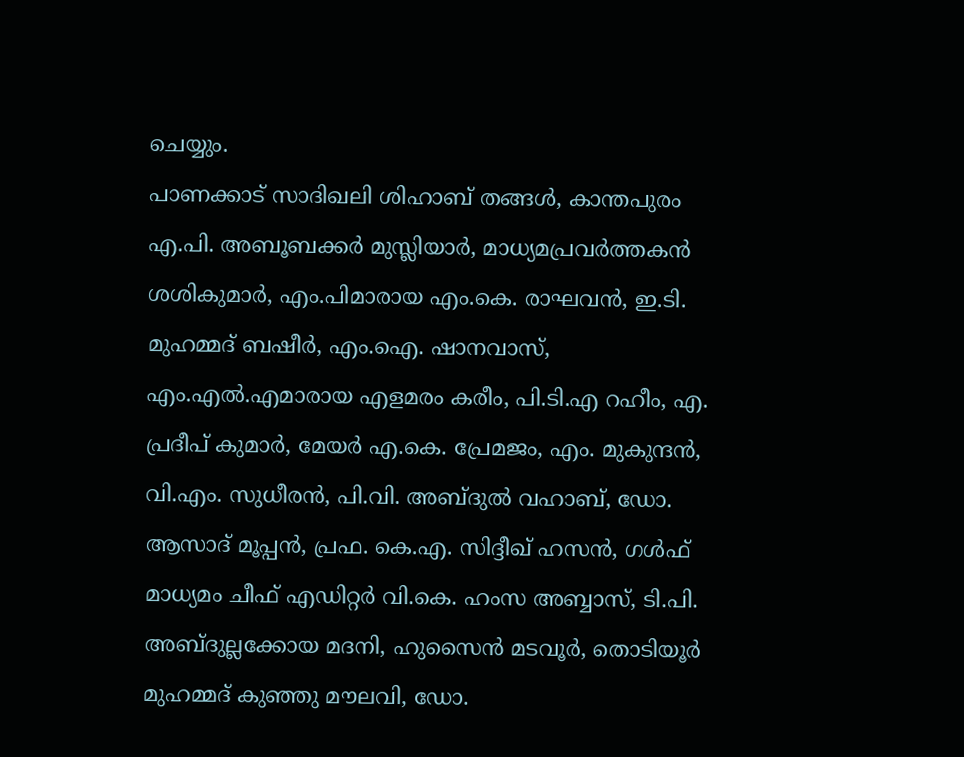ചെയ്യും.
പാണക്കാട് സാദിഖലി ശിഹാബ് തങ്ങള്‍, കാന്തപുരം എ.പി. അബൂബക്കര്‍ മുസ്ലിയാര്‍, മാധ്യമപ്രവര്‍ത്തകന്‍ ശശികുമാര്‍, എം.പിമാരായ എം.കെ. രാഘവന്‍, ഇ.ടി. മുഹമ്മദ് ബഷീര്‍, എം.ഐ. ഷാനവാസ്, എം.എല്‍.എമാരായ എളമരം കരീം, പി.ടി.എ റഹീം, എ. പ്രദീപ് കുമാര്‍, മേയര്‍ എ.കെ. പ്രേമജം, എം. മുകുന്ദന്‍, വി.എം. സുധീരന്‍, പി.വി. അബ്ദുല്‍ വഹാബ്, ഡോ. ആസാദ് മൂപ്പന്‍, പ്രഫ. കെ.എ. സിദ്ദീഖ് ഹസന്‍, ഗള്‍ഫ് മാധ്യമം ചീഫ് എഡിറ്റര്‍ വി.കെ. ഹംസ അബ്ബാസ്, ടി.പി. അബ്ദുല്ലക്കോയ മദനി, ഹുസൈന്‍ മടവൂര്‍, തൊടിയൂര്‍ മുഹമ്മദ് കുഞ്ഞു മൗലവി, ഡോ.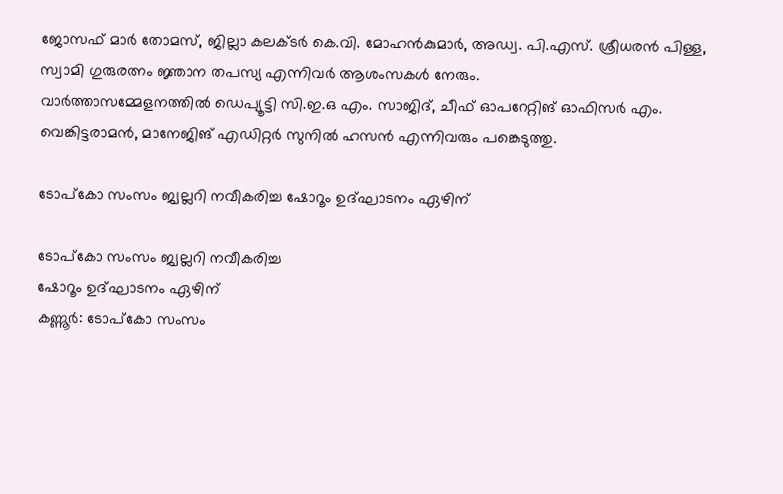ജോസഫ് മാര്‍ തോമസ്, ജില്ലാ കലക്ടര്‍ കെ.വി. മോഹന്‍കുമാര്‍, അഡ്വ. പി.എസ്. ശ്രീധരന്‍ പിള്ള, സ്വാമി ഗുരുരത്നം ജ്ഞാന തപസ്യ എന്നിവര്‍ ആശംസകള്‍ നേരും.
വാര്‍ത്താസമ്മേളനത്തില്‍ ഡെപ്യൂട്ടി സി.ഇ.ഒ എം. സാജിദ്, ചീഫ് ഓപറേറ്റിങ് ഓഫിസര്‍ എം. വെങ്കിട്ടരാമന്‍, മാനേജിങ് എഡിറ്റര്‍ സുനില്‍ ഹസന്‍ എന്നിവരും പങ്കെടുത്തു.

ടോപ്കോ സംസം ജ്വല്ലറി നവീകരിച്ച ഷോറൂം ഉദ്ഘാടനം ഏഴിന്

ടോപ്കോ സംസം ജ്വല്ലറി നവീകരിച്ച
ഷോറൂം ഉദ്ഘാടനം ഏഴിന്
കണ്ണൂര്‍: ടോപ്കോ സംസം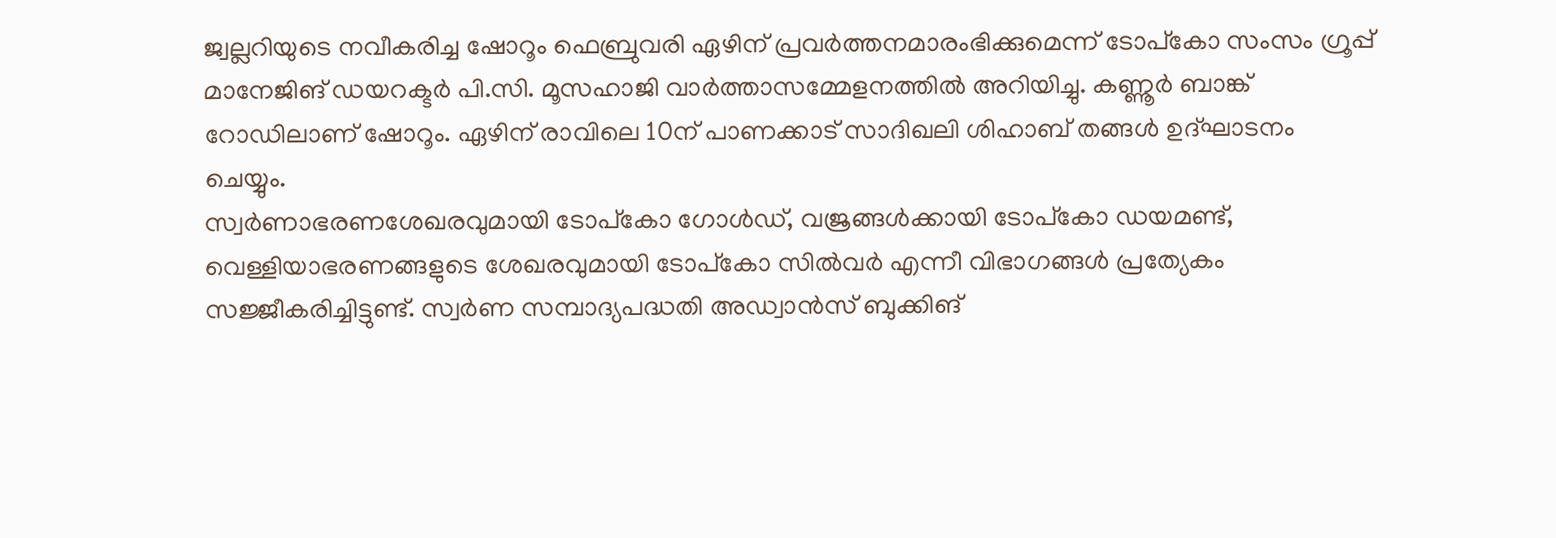ജ്വല്ലറിയുടെ നവീകരിച്ച ഷോറൂം ഫെബ്രുവരി ഏഴിന് പ്രവര്‍ത്തനമാരംഭിക്കുമെന്ന് ടോപ്കോ സംസം ഗ്രൂപ്പ് മാനേജിങ് ഡയറക്ടര്‍ പി.സി. മൂസഹാജി വാര്‍ത്താസമ്മേളനത്തില്‍ അറിയിച്ചു. കണ്ണൂര്‍ ബാങ്ക് റോഡിലാണ് ഷോറൂം. ഏഴിന് രാവിലെ 10ന് പാണക്കാട് സാദിഖലി ശിഹാബ് തങ്ങള്‍ ഉദ്ഘാടനം ചെയ്യും.
സ്വര്‍ണാഭരണശേഖരവുമായി ടോപ്കോ ഗോള്‍ഡ്, വജ്രങ്ങള്‍ക്കായി ടോപ്കോ ഡയമണ്ട്, വെള്ളിയാഭരണങ്ങളുടെ ശേഖരവുമായി ടോപ്കോ സില്‍വര്‍ എന്നീ വിഭാഗങ്ങള്‍ പ്രത്യേകം സജ്ജീകരിച്ചിട്ടുണ്ട്. സ്വര്‍ണ സമ്പാദ്യപദ്ധതി അഡ്വാന്‍സ് ബുക്കിങ്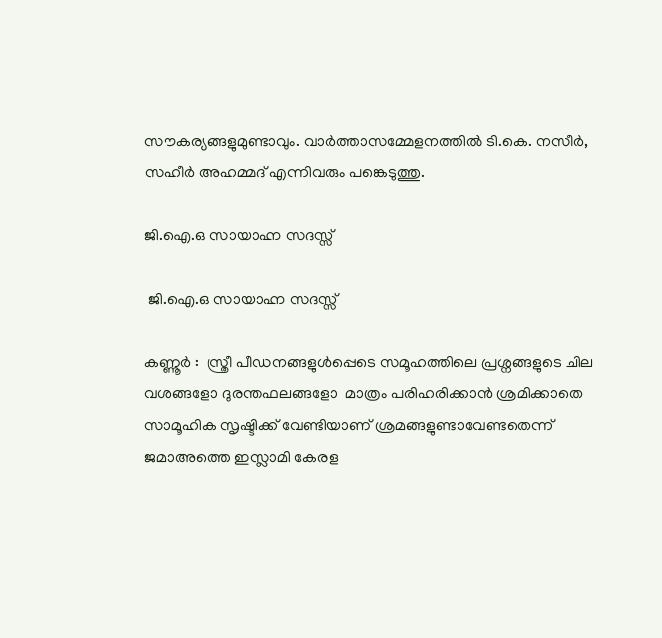സൗകര്യങ്ങളുമുണ്ടാവും. വാര്‍ത്താസമ്മേളനത്തില്‍ ടി.കെ. നസീര്‍, സഹീര്‍ അഹമ്മദ് എന്നിവരും പങ്കെടുത്തു.

ജി.ഐ.ഒ സായാഹ്ന സദസ്സ്

 ജി.ഐ.ഒ സായാഹ്ന സദസ്സ്

കണ്ണൂര്‍ :  സ്ത്രീ പീഡനങ്ങളുള്‍പ്പെടെ സമൂഹത്തിലെ പ്രശ്നങ്ങളുടെ ചില വശങ്ങളോ ദുരന്തഫലങ്ങളോ  മാത്രം പരിഹരിക്കാന്‍ ശ്രമിക്കാതെ സാമൂഹിക സൃഷ്ടിക്ക് വേണ്ടിയാണ് ശ്രമങ്ങളുണ്ടാവേണ്ടതെന്ന് ജമാഅത്തെ ഇസ്ലാമി കേരള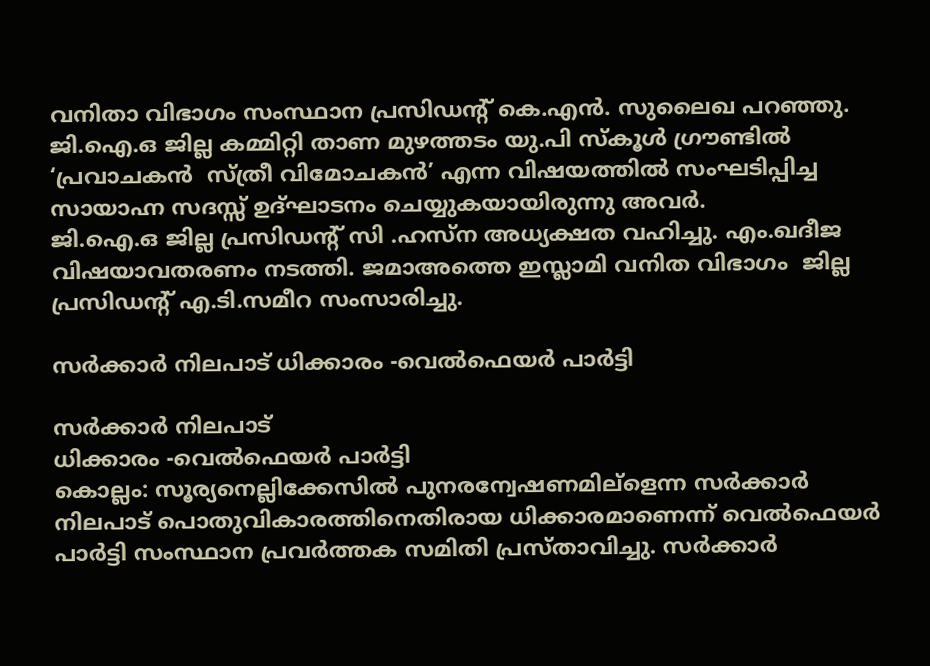വനിതാ വിഭാഗം സംസ്ഥാന പ്രസിഡന്‍റ് കെ.എന്‍. സുലൈഖ പറഞ്ഞു. ജി.ഐ.ഒ ജില്ല കമ്മിറ്റി താണ മുഴത്തടം യു.പി സ്കൂള്‍ ഗ്രൗണ്ടില്‍ ‘പ്രവാചകന്‍  സ്ത്രീ വിമോചകന്‍’ എന്ന വിഷയത്തില്‍ സംഘടിപ്പിച്ച സായാഹ്ന സദസ്സ് ഉദ്ഘാടനം ചെയ്യുകയായിരുന്നു അവര്‍.
ജി.ഐ.ഒ ജില്ല പ്രസിഡന്‍റ് സി .ഹസ്ന അധ്യക്ഷത വഹിച്ചു. എം.ഖദീജ വിഷയാവതരണം നടത്തി. ജമാഅത്തെ ഇസ്ലാമി വനിത വിഭാഗം  ജില്ല പ്രസിഡന്‍റ് എ.ടി.സമീറ സംസാരിച്ചു.

സര്‍ക്കാര്‍ നിലപാട് ധിക്കാരം -വെല്‍ഫെയര്‍ പാര്‍ട്ടി

സര്‍ക്കാര്‍ നിലപാട്
ധിക്കാരം -വെല്‍ഫെയര്‍ പാര്‍ട്ടി
കൊല്ലം: സൂര്യനെല്ലിക്കേസില്‍ പുനരന്വേഷണമില്ളെന്ന സര്‍ക്കാര്‍ നിലപാട് പൊതുവികാരത്തിനെതിരായ ധിക്കാരമാണെന്ന് വെല്‍ഫെയര്‍ പാര്‍ട്ടി സംസ്ഥാന പ്രവര്‍ത്തക സമിതി പ്രസ്താവിച്ചു. സര്‍ക്കാര്‍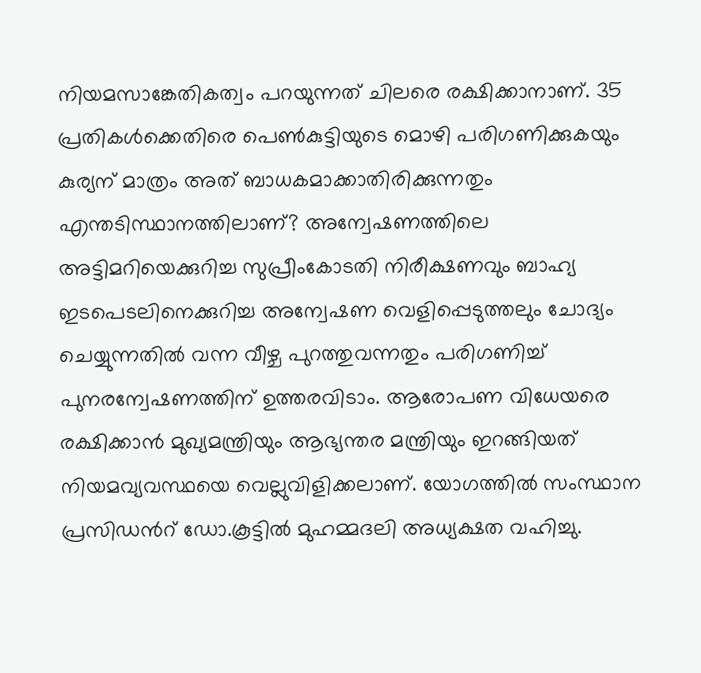നിയമസാങ്കേതികത്വം പറയുന്നത് ചിലരെ രക്ഷിക്കാനാണ്. 35 പ്രതികള്‍ക്കെതിരെ പെണ്‍കുട്ടിയുടെ മൊഴി പരിഗണിക്കുകയും കുര്യന് മാത്രം അത് ബാധകമാക്കാതിരിക്കുന്നതും എന്തടിസ്ഥാനത്തിലാണ്? അന്വേഷണത്തിലെ അട്ടിമറിയെക്കുറിച്ച സുപ്രീംകോടതി നിരീക്ഷണവും ബാഹ്യ ഇടപെടലിനെക്കുറിച്ച അന്വേഷണ വെളിപ്പെടുത്തലും ചോദ്യം ചെയ്യുന്നതില്‍ വന്ന വീഴ്ച പുറത്തുവന്നതും പരിഗണിച്ച് പുനരന്വേഷണത്തിന് ഉത്തരവിടാം. ആരോപണ വിധേയരെ രക്ഷിക്കാന്‍ മുഖ്യമന്ത്രിയും ആഭ്യന്തര മന്ത്രിയും ഇറങ്ങിയത് നിയമവ്യവസ്ഥയെ വെല്ലുവിളിക്കലാണ്. യോഗത്തില്‍ സംസ്ഥാന പ്രസിഡന്‍റ് ഡോ.കൂട്ടില്‍ മുഹമ്മദലി അധ്യക്ഷത വഹിച്ചു.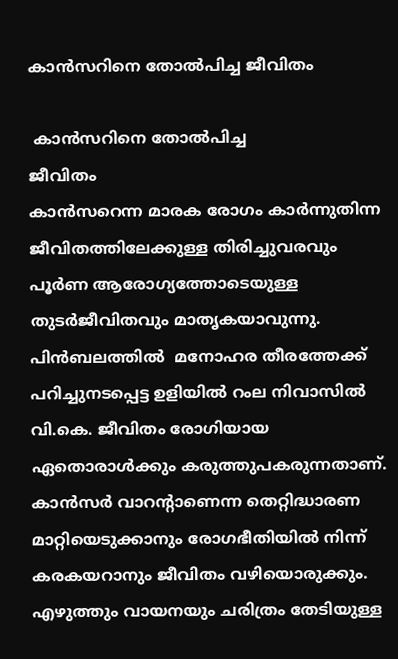കാന്‍സറിനെ തോല്‍പിച്ച ജീവിതം

 കാന്‍സറിനെ തോല്‍പിച്ച
ജീവിതം
കാന്‍സറെന്ന മാരക രോഗം കാര്‍ന്നുതിന്ന ജീവിതത്തിലേക്കുള്ള തിരിച്ചുവരവും പൂര്‍ണ ആരോഗ്യത്തോടെയുള്ള തുടര്‍ജീവിതവും മാതൃകയാവുന്നു. പിന്‍ബലത്തില്‍  മനോഹര തീരത്തേക്ക് പറിച്ചുനടപ്പെട്ട ഉളിയില്‍ റംല നിവാസില്‍ വി.കെ. ജീവിതം രോഗിയായ ഏതൊരാള്‍ക്കും കരുത്തുപകരുന്നതാണ്. കാന്‍സര്‍ വാറന്‍റാണെന്ന തെറ്റിദ്ധാരണ മാറ്റിയെടുക്കാനും രോഗഭീതിയില്‍ നിന്ന് കരകയറാനും ജീവിതം വഴിയൊരുക്കും. എഴുത്തും വായനയും ചരിത്രം തേടിയുള്ള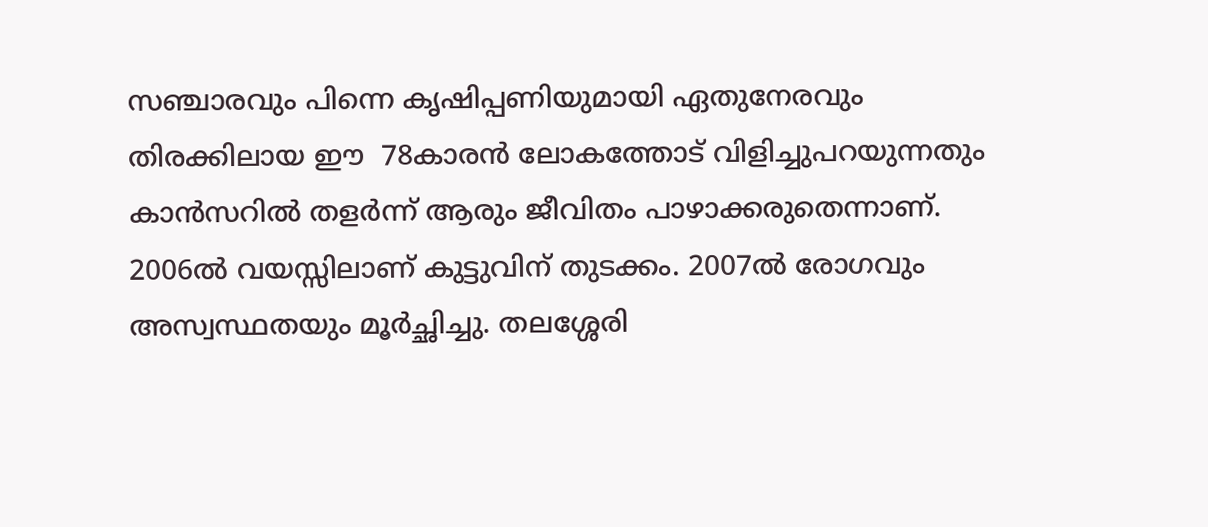സഞ്ചാരവും പിന്നെ കൃഷിപ്പണിയുമായി ഏതുനേരവും തിരക്കിലായ ഈ  78കാരന്‍ ലോകത്തോട് വിളിച്ചുപറയുന്നതും കാന്‍സറില്‍ തളര്‍ന്ന് ആരും ജീവിതം പാഴാക്കരുതെന്നാണ്.
2006ല്‍ വയസ്സിലാണ് കുട്ടുവിന് തുടക്കം. 2007ല്‍ രോഗവും അസ്വസ്ഥതയും മൂര്‍ച്ഛിച്ചു. തലശ്ശേരി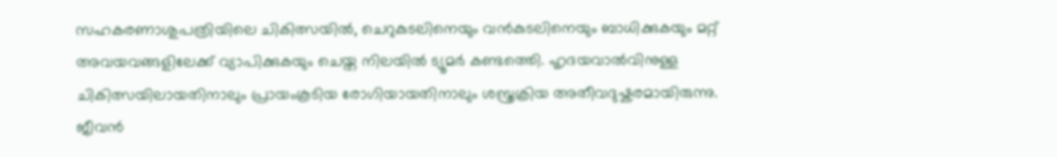സഹകരണാശുപത്രിയിലെ ചികിത്സയില്‍, ചെറുകുടലിനെയും വന്‍കുടലിനെയും ബാധിക്കുകയും മറ്റ് അവയവങ്ങളിലേക്ക് വ്യാപിക്കുകയും ചെയ്ത നിലയില്‍ ട്യൂമര്‍ കണ്ടത്തെി. ഹൃദയവാല്‍വിനുള്ള ചികിത്സയിലായതിനാലും പ്രായംകൂടിയ രോഗിയായതിനാലും ശസ്ത്രക്രിയ അതീവദുഷ്കരമായിരുന്നു. ജീവന്‍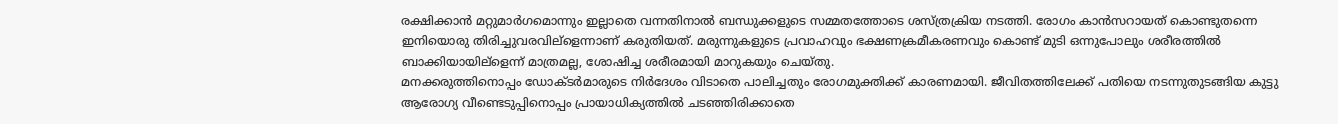രക്ഷിക്കാന്‍ മറ്റുമാര്‍ഗമൊന്നും ഇല്ലാതെ വന്നതിനാല്‍ ബന്ധുക്കളുടെ സമ്മതത്തോടെ ശസ്ത്രക്രിയ നടത്തി. രോഗം കാന്‍സറായത് കൊണ്ടുതന്നെ ഇനിയൊരു തിരിച്ചുവരവില്ളെന്നാണ് കരുതിയത്. മരുന്നുകളുടെ പ്രവാഹവും ഭക്ഷണക്രമീകരണവും കൊണ്ട് മുടി ഒന്നുപോലും ശരീരത്തില്‍ ബാക്കിയായില്ളെന്ന് മാത്രമല്ല, ശോഷിച്ച ശരീരമായി മാറുകയും ചെയ്തു.
മനക്കരുത്തിനൊപ്പം ഡോക്ടര്‍മാരുടെ നിര്‍ദേശം വിടാതെ പാലിച്ചതും രോഗമുക്തിക്ക് കാരണമായി. ജീവിതത്തിലേക്ക് പതിയെ നടന്നുതുടങ്ങിയ കുട്ടു ആരോഗ്യ വീണ്ടെടുപ്പിനൊപ്പം പ്രായാധിക്യത്തില്‍ ചടഞ്ഞിരിക്കാതെ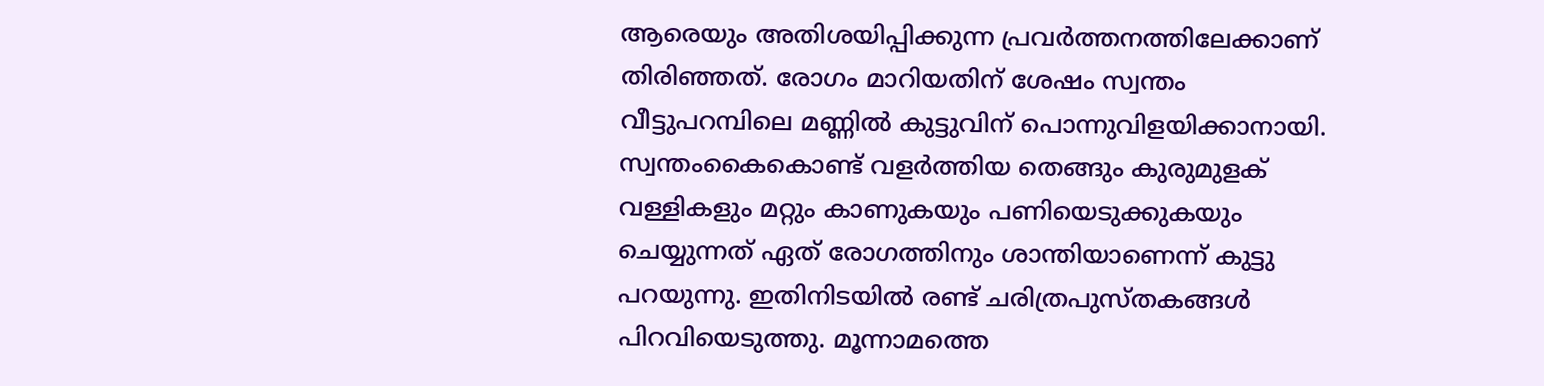ആരെയും അതിശയിപ്പിക്കുന്ന പ്രവര്‍ത്തനത്തിലേക്കാണ് തിരിഞ്ഞത്. രോഗം മാറിയതിന് ശേഷം സ്വന്തം വീട്ടുപറമ്പിലെ മണ്ണില്‍ കുട്ടുവിന് പൊന്നുവിളയിക്കാനായി. സ്വന്തംകൈകൊണ്ട് വളര്‍ത്തിയ തെങ്ങും കുരുമുളക് വള്ളികളും മറ്റും കാണുകയും പണിയെടുക്കുകയും ചെയ്യുന്നത് ഏത് രോഗത്തിനും ശാന്തിയാണെന്ന് കുട്ടു പറയുന്നു. ഇതിനിടയില്‍ രണ്ട് ചരിത്രപുസ്തകങ്ങള്‍ പിറവിയെടുത്തു. മൂന്നാമത്തെ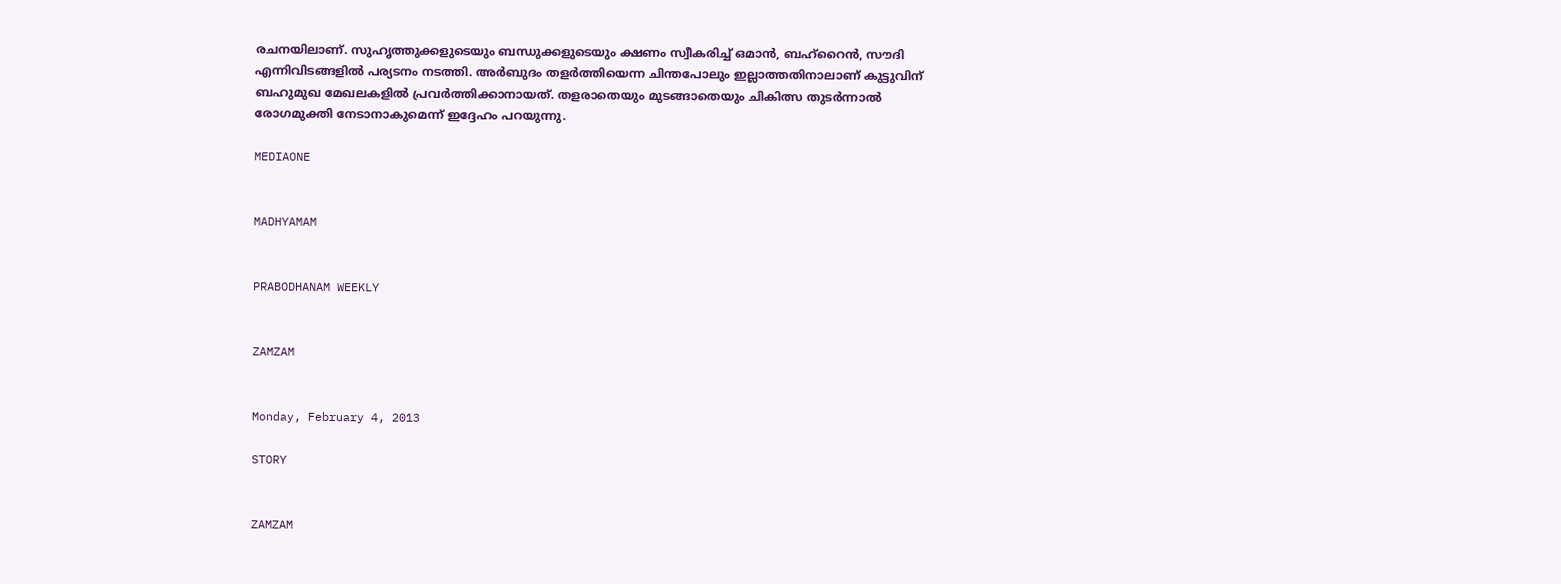രചനയിലാണ്. സുഹൃത്തുക്കളുടെയും ബന്ധുക്കളുടെയും ക്ഷണം സ്വീകരിച്ച് ഒമാന്‍, ബഹ്റൈന്‍, സൗദി എന്നിവിടങ്ങളില്‍ പര്യടനം നടത്തി. അര്‍ബുദം തളര്‍ത്തിയെന്ന ചിന്തപോലും ഇല്ലാത്തതിനാലാണ് കുട്ടുവിന് ബഹുമുഖ മേഖലകളില്‍ പ്രവര്‍ത്തിക്കാനായത്. തളരാതെയും മുടങ്ങാതെയും ചികിത്സ തുടര്‍ന്നാല്‍ രോഗമുക്തി നേടാനാകുമെന്ന് ഇദ്ദേഹം പറയുന്നു.

MEDIAONE


MADHYAMAM


PRABODHANAM WEEKLY


ZAMZAM


Monday, February 4, 2013

STORY


ZAMZAM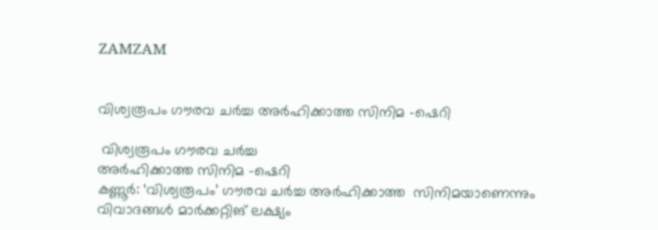ZAMZAM


വിശ്വരൂപം ഗൗരവ ചര്‍ച്ച അര്‍ഹിക്കാത്ത സിനിമ -ഷെറി

 വിശ്വരൂപം ഗൗരവ ചര്‍ച്ച
അര്‍ഹിക്കാത്ത സിനിമ -ഷെറി
കണ്ണൂര്‍: ‘വിശ്വരൂപം’ ഗൗരവ ചര്‍ച്ച അര്‍ഹിക്കാത്ത  സിനിമയാണെന്നും വിവാദങ്ങള്‍ മാര്‍ക്കറ്റിങ് ലക്ഷ്യം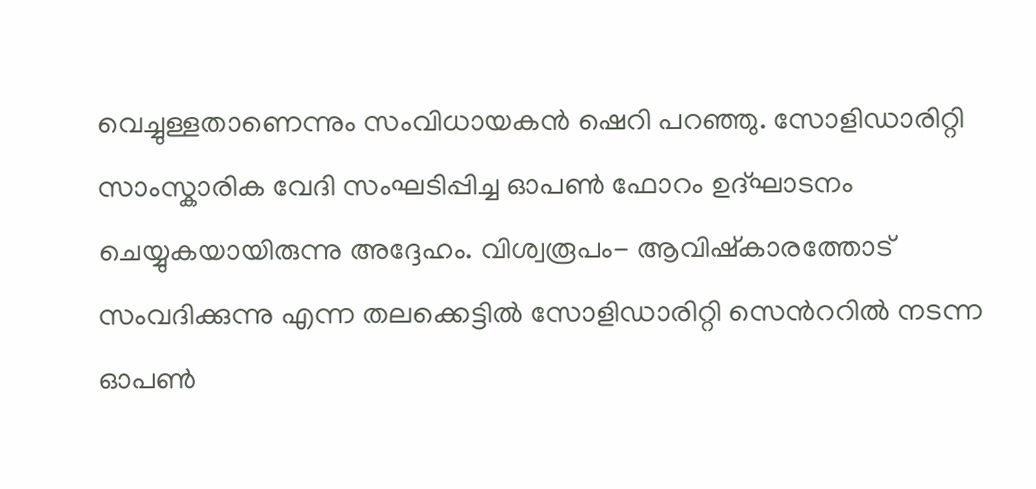വെച്ചുള്ളതാണെന്നും സംവിധായകന്‍ ഷെറി പറഞ്ഞു. സോളിഡാരിറ്റി സാംസ്കാരിക വേദി സംഘടിപ്പിച്ച ഓപണ്‍ ഫോറം ഉദ്ഘാടനം ചെയ്യുകയായിരുന്നു അദ്ദേഹം. വിശ്വരൂപം- ആവിഷ്കാരത്തോട് സംവദിക്കുന്നു എന്ന തലക്കെട്ടില്‍ സോളിഡാരിറ്റി സെന്‍ററില്‍ നടന്ന ഓപണ്‍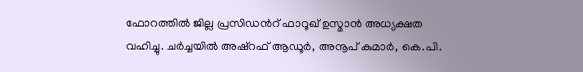ഫോറത്തില്‍ ജില്ല പ്രസിഡന്‍റ് ഫാറൂഖ് ഉസ്മാന്‍ അധ്യക്ഷത വഹിച്ചു. ചര്‍ച്ചയില്‍ അഷ്റഫ് ആഡൂര്‍, അനൂപ് കുമാര്‍, കെ.പി.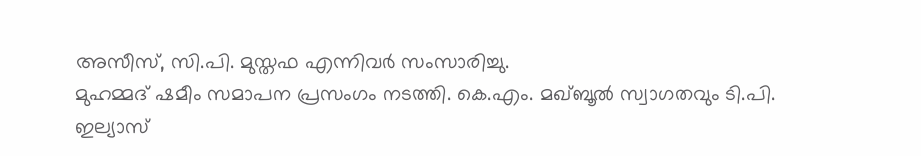അസീസ്, സി.പി. മുസ്തഫ എന്നിവര്‍ സംസാരിച്ചു.
മുഹമ്മദ് ഷമീം സമാപന പ്രസംഗം നടത്തി. കെ.എം. മഖ്ബൂല്‍ സ്വാഗതവും ടി.പി. ഇല്യാസ്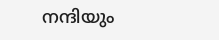നന്ദിയും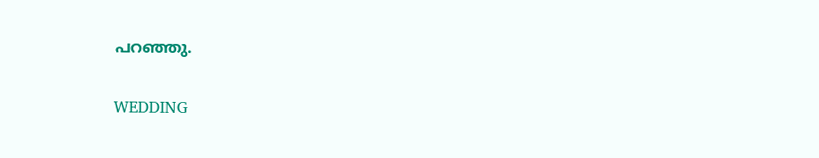പറഞ്ഞു.

WEDDING